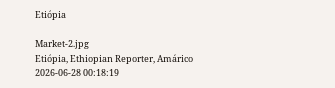Etiópia

Market-2.jpg
Etiópia, Ethiopian Reporter, Amárico
2026-06-28 00:18:19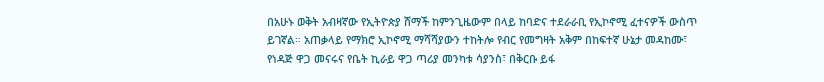በአሁኑ ወቅት አብዛኛው የኢትዮጵያ ሸማች ከምንጊዜውም በላይ ከባድና ተደራራቢ የኢኮኖሚ ፈተናዎች ውስጥ ይገኛል። አጠቃላይ የማክሮ ኢኮኖሚ ማሻሻያውን ተከትሎ የብር የመግዛት አቅም በከፍተኛ ሁኔታ መዳከሙ፣ የነዳጅ ዋጋ መናሩና የቤት ኪራይ ዋጋ ጣሪያ መንካቱ ሳያንስ፣ በቅርቡ ይፋ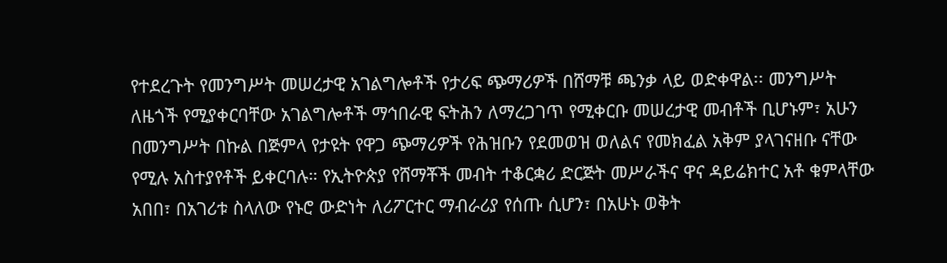የተደረጉት የመንግሥት መሠረታዊ አገልግሎቶች የታሪፍ ጭማሪዎች በሸማቹ ጫንቃ ላይ ወድቀዋል፡፡ መንግሥት ለዜጎች የሚያቀርባቸው አገልግሎቶች ማኅበራዊ ፍትሕን ለማረጋገጥ የሚቀርቡ መሠረታዊ መብቶች ቢሆኑም፣ አሁን በመንግሥት በኩል በጅምላ የታዩት የዋጋ ጭማሪዎች የሕዝቡን የደመወዝ ወለልና የመክፈል አቅም ያላገናዘቡ ናቸው የሚሉ አስተያየቶች ይቀርባሉ። የኢትዮጵያ የሸማቾች መብት ተቆርቋሪ ድርጅት መሥራችና ዋና ዳይሬክተር አቶ ቁምላቸው አበበ፣ በአገሪቱ ስላለው የኑሮ ውድነት ለሪፖርተር ማብራሪያ የሰጡ ሲሆን፣ በአሁኑ ወቅት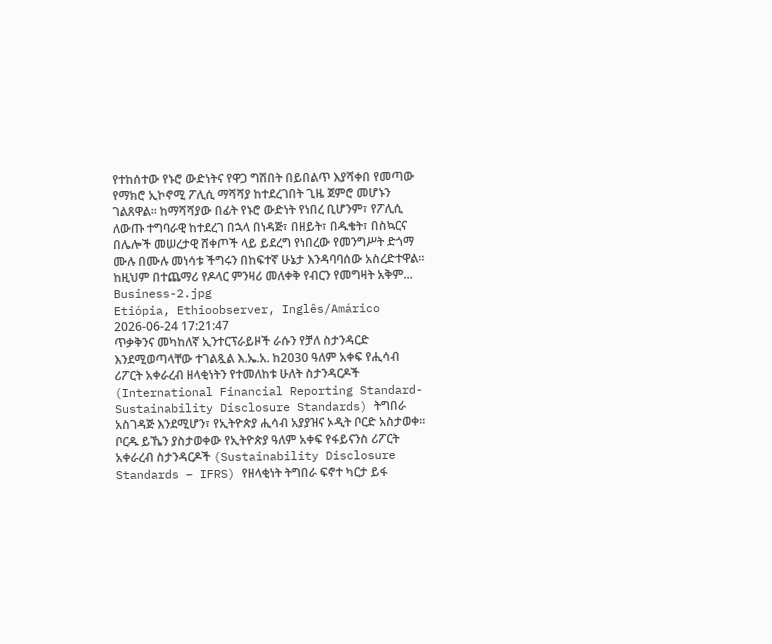የተከሰተው የኑሮ ውድነትና የዋጋ ግሽበት በይበልጥ እያሻቀበ የመጣው የማክሮ ኢኮኖሚ ፖሊሲ ማሻሻያ ከተደረገበት ጊዜ ጀምሮ መሆኑን ገልጸዋል። ከማሻሻያው በፊት የኑሮ ውድነት የነበረ ቢሆንም፣ የፖሊሲ ለውጡ ተግባራዊ ከተደረገ በኋላ በነዳጅ፣ በዘይት፣ በዱቄት፣ በስኳርና በሌሎች መሠረታዊ ሸቀጦች ላይ ይደረግ የነበረው የመንግሥት ድጎማ ሙሉ በሙሉ መነሳቱ ችግሩን በከፍተኛ ሁኔታ እንዳባባሰው አስረድተዋል። ከዚህም በተጨማሪ የዶላር ምንዛሪ መለቀቅ የብርን የመግዛት አቅም...
Business-2.jpg
Etiópia, Ethioobserver, Inglês/Amárico
2026-06-24 17:21:47
ጥቃቅንና መካከለኛ ኢንተርፕራይዞች ራሱን የቻለ ስታንዳርድ እንደሚወጣላቸው ተገልጿል እ.ኤ.አ. ከ2030 ዓለም አቀፍ የሒሳብ ሪፖርት አቀራረብ ዘላቂነትን የተመለከቱ ሁለት ስታንዳርዶች (International Financial Reporting Standard-Sustainability Disclosure Standards) ትግበራ አስገዳጅ እንደሚሆን፣ የኢትዮጵያ ሒሳብ አያያዝና ኦዲት ቦርድ አስታወቀ፡፡ ቦርዱ ይኼን ያስታወቀው የኢትዮጵያ ዓለም አቀፍ የፋይናንስ ሪፖርት አቀራረብ ስታንዳርዶች (Sustainability Disclosure Standards – IFRS) የዘላቂነት ትግበራ ፍኖተ ካርታ ይፋ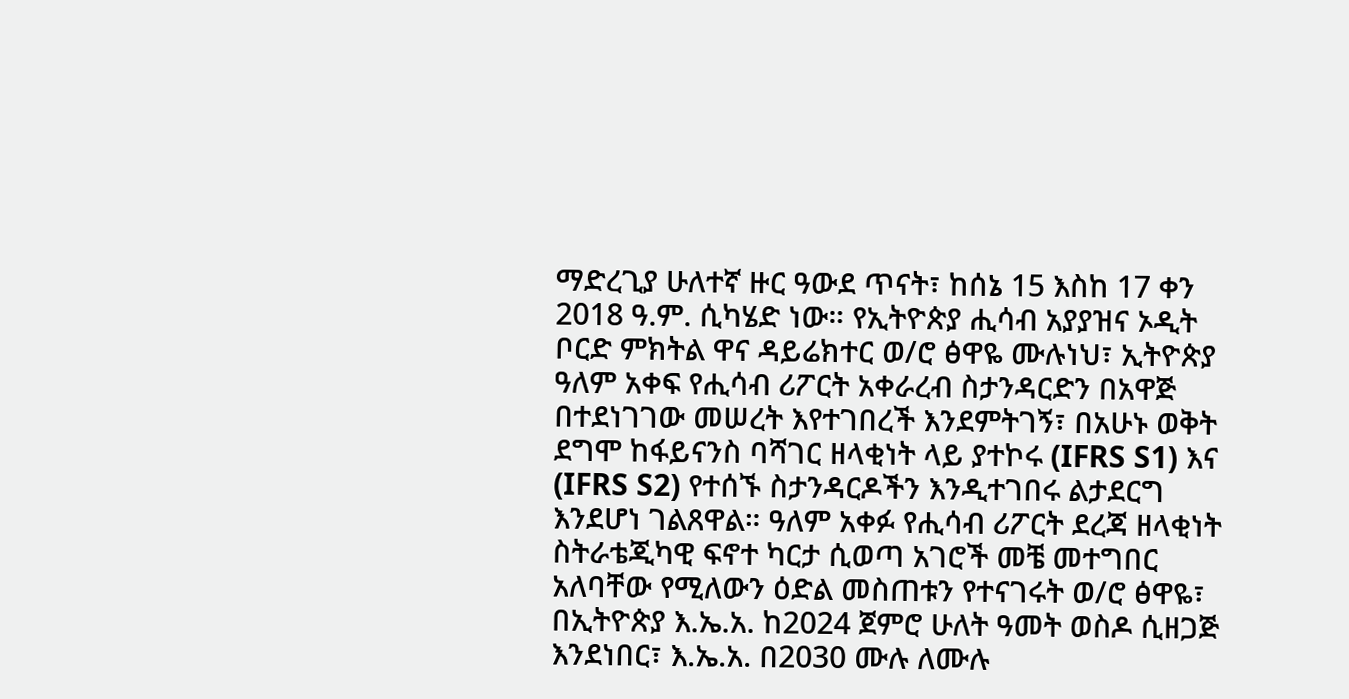ማድረጊያ ሁለተኛ ዙር ዓውደ ጥናት፣ ከሰኔ 15 እስከ 17 ቀን 2018 ዓ.ም. ሲካሄድ ነው። የኢትዮጵያ ሒሳብ አያያዝና ኦዲት ቦርድ ምክትል ዋና ዳይሬክተር ወ/ሮ ፅዋዬ ሙሉነህ፣ ኢትዮጵያ ዓለም አቀፍ የሒሳብ ሪፖርት አቀራረብ ስታንዳርድን በአዋጅ በተደነገገው መሠረት እየተገበረች እንደምትገኝ፣ በአሁኑ ወቅት ደግሞ ከፋይናንስ ባሻገር ዘላቂነት ላይ ያተኮሩ (IFRS S1) እና (IFRS S2) የተሰኙ ስታንዳርዶችን እንዲተገበሩ ልታደርግ እንደሆነ ገልጸዋል። ዓለም አቀፉ የሒሳብ ሪፖርት ደረጃ ዘላቂነት ስትራቴጂካዊ ፍኖተ ካርታ ሲወጣ አገሮች መቼ መተግበር አለባቸው የሚለውን ዕድል መስጠቱን የተናገሩት ወ/ሮ ፅዋዬ፣ በኢትዮጵያ እ.ኤ.አ. ከ2024 ጀምሮ ሁለት ዓመት ወስዶ ሲዘጋጅ እንደነበር፣ እ.ኤ.አ. በ2030 ሙሉ ለሙሉ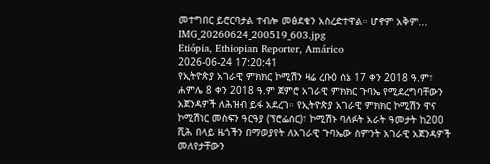መተግበር ይሮርባታል ተብሎ መፅደቁን አስረድተዋል። ሆኖም አቅም...
IMG_20260624_200519_603.jpg
Etiópia, Ethiopian Reporter, Amárico
2026-06-24 17:20:41
የኢትዮጵያ አገራዊ ምክክር ኮሚሽን ዛሬ ረቡዕ ሰኔ 17 ቀን 2018 ዓ.ም፣ ሐምሌ 8 ቀን 2018 ዓ.ም ጀምሮ አገራዊ ምክክር ጉባኤ የሚደረግባቸውን አጀንዳዎች ለሕዝብ ይፋ አደረገ። የኢትዮጵያ አገራዊ ምክክር ኮሚሽን ዋና ኮሚሽነር መስፍን ዓርዓያ (ፕሮፌሰር)፣ ኮሚሽኑ ባለፉት አራት ዓመታት ከ200 ሺሕ በላይ ዜጎችን በማወያየት ለአገራዊ ጉባኤው ስምንት አገራዊ አጀንዳዎች መለየታቸውን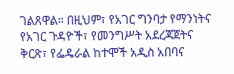ገልጸዋል። በዚህም፣ የአገር ግንባታ የማንነትና የአገር ጉዳዮች፣ የመንግሥት አደረጃጀትና ቅርጽ፣ የፌዴራል ከተሞች አዲስ አበባና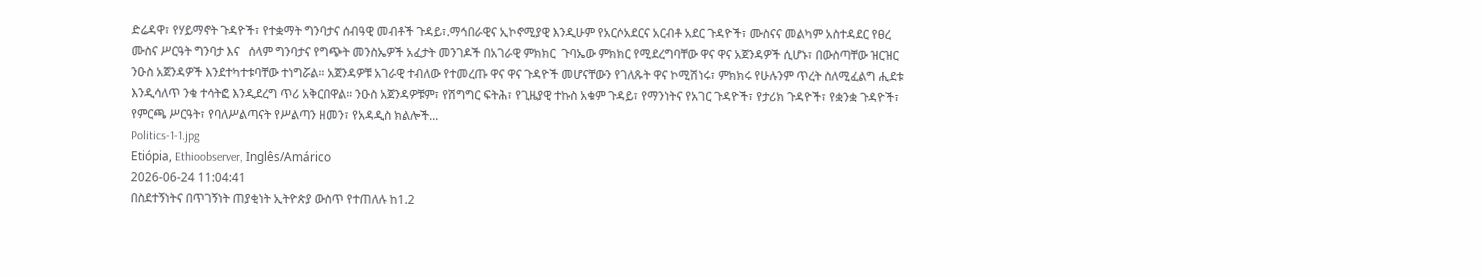ድሬዳዋ፣ የሃይማኖት ጉዳዮች፣ የተቋማት ግንባታና ሰብዓዊ መብቶች ጉዳይ፣.ማኅበራዊና ኢኮኖሚያዊ እንዲሁም የአርሶአደርና አርብቶ አደር ጉዳዮች፣ ሙስናና መልካም አስተዳደር የፀረ ሙስና ሥርዓት ግንባታ እና   ሰላም ግንባታና የግጭት መንስኤዎች አፈታት መንገዶች በአገራዊ ምክክር  ጉባኤው ምክክር የሚደረግባቸው ዋና ዋና አጀንዳዎች ሲሆኑ፣ በውስጣቸው ዝርዝር ንዑስ አጀንዳዎች እንደተካተቱባቸው ተነግሯል። አጀንዳዎቹ አገራዊ ተብለው የተመረጡ ዋና ዋና ጉዳዮች መሆናቸውን የገለጹት ዋና ኮሚሽነሩ፣ ምክክሩ የሁሉንም ጥረት ስለሚፈልግ ሒደቱ እንዲሳለጥ ንቁ ተሳትፎ እንዲደረግ ጥሪ አቅርበዋል። ንዑስ አጀንዳዎቹም፣ የሽግግር ፍትሕ፣ የጊዜያዊ ተኩስ አቁም ጉዳይ፣ የማንነትና የአገር ጉዳዮች፣ የታሪክ ጉዳዮች፣ የቋንቋ ጉዳዮች፣ የምርጫ ሥርዓት፣ የባለሥልጣናት የሥልጣን ዘመን፣ የአዳዲስ ክልሎች...
Politics-1-1.jpg
Etiópia, Ethioobserver, Inglês/Amárico
2026-06-24 11:04:41
በስደተኝነትና በጥገኝነት ጠያቂነት ኢትዮጵያ ውስጥ የተጠለሉ ከ1.2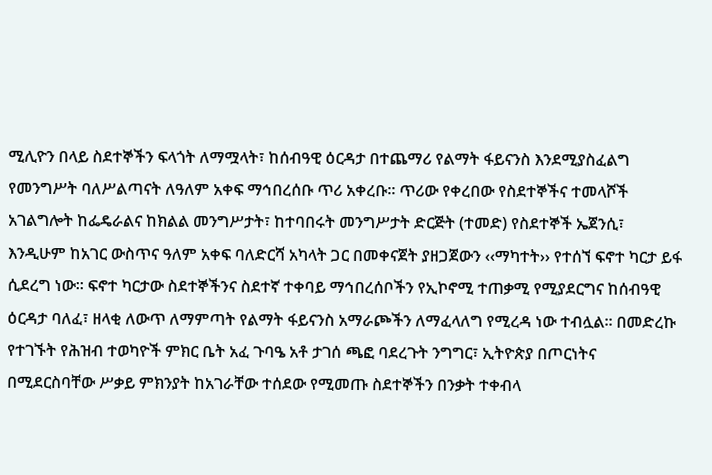ሚሊዮን በላይ ስደተኞችን ፍላጎት ለማሟላት፣ ከሰብዓዊ ዕርዳታ በተጨማሪ የልማት ፋይናንስ እንደሚያስፈልግ የመንግሥት ባለሥልጣናት ለዓለም አቀፍ ማኅበረሰቡ ጥሪ አቀረቡ፡፡ ጥሪው የቀረበው የስደተኞችና ተመላሾች አገልግሎት ከፌዴራልና ከክልል መንግሥታት፣ ከተባበሩት መንግሥታት ድርጅት (ተመድ) የስደተኞች ኤጀንሲ፣ እንዲሁም ከአገር ውስጥና ዓለም አቀፍ ባለድርሻ አካላት ጋር በመቀናጀት ያዘጋጀውን ‹‹ማካተት›› የተሰኘ ፍኖተ ካርታ ይፋ ሲደረግ ነው፡፡ ፍኖተ ካርታው ስደተኞችንና ስደተኛ ተቀባይ ማኅበረሰቦችን የኢኮኖሚ ተጠቃሚ የሚያደርግና ከሰብዓዊ ዕርዳታ ባለፈ፣ ዘላቂ ለውጥ ለማምጣት የልማት ፋይናንስ አማራጮችን ለማፈላለግ የሚረዳ ነው ተብሏል፡፡ በመድረኩ የተገኙት የሕዝብ ተወካዮች ምክር ቤት አፈ ጉባዔ አቶ ታገሰ ጫፎ ባደረጉት ንግግር፣ ኢትዮጵያ በጦርነትና በሚደርስባቸው ሥቃይ ምክንያት ከአገራቸው ተሰደው የሚመጡ ስደተኞችን በንቃት ተቀብላ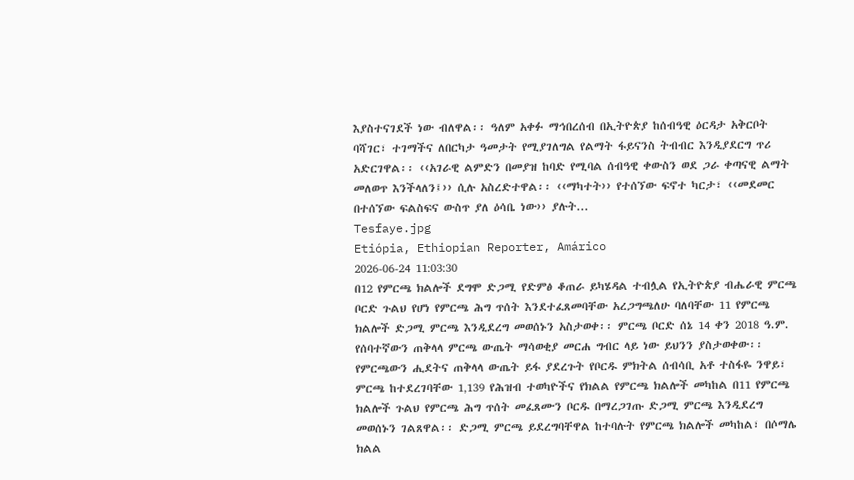እያስተናገደች ነው ብለዋል፡፡ ዓለም አቀፉ ማኅበረሰብ በኢትዮጵያ ከሰብዓዊ ዕርዳታ አቅርቦት ባሻገር፣ ተገማችና ለበርካታ ዓመታት የሚያገለግል የልማት ፋይናንስ ትብብር እንዲያደርግ ጥሪ አድርገዋል፡፡ ‹‹አገራዊ ልምድን በመያዝ ከባድ የሚባል ሰብዓዊ ቀውስን ወደ ጋራ ቀጣናዊ ልማት መለወጥ እንችላለን፤›› ሲሉ አስረድተዋል፡፡ ‹‹ማካተት›› የተሰኘው ፍኖተ ካርታ፣ ‹‹መደመር በተሰኘው ፍልስፍና ውስጥ ያለ ዕሳቤ ነው›› ያሉት...
Tesfaye.jpg
Etiópia, Ethiopian Reporter, Amárico
2026-06-24 11:03:30
በ12 የምርጫ ክልሎች ደግሞ ድጋሚ የድምፅ ቆጠራ ይካሄዳል ተብሏል የኢትዮጵያ ብሔራዊ ምርጫ ቦርድ ጉልህ የሆነ የምርጫ ሕግ ጥሰት እንደተፈጸመባቸው አረጋግጫለሁ ባለባቸው 11 የምርጫ ክልሎች ድጋሚ ምርጫ እንዲደረግ መወሰኑን አስታወቀ፡፡ ምርጫ ቦርድ ሰኔ 14 ቀን 2018 ዓ.ም. የሰባተኛውን ጠቅላላ ምርጫ ውጤት ማሳወቂያ መርሐ ግብር ላይ ነው ይህንን ያስታወቀው፡፡ የምርጫውን ሒደትና ጠቅላላ ውጤት ይፋ ያደረጉት የቦርዱ ምክትል ሰብሳቢ አቶ ተስፋዬ ንዋይ፣ ምርጫ ከተደረገባቸው 1‚139 የሕዝብ ተወካዮችና የክልል የምርጫ ክልሎች መካከል በ11 የምርጫ ክልሎች ጉልህ የምርጫ ሕግ ጥሰት መፈጸሙን ቦርዱ በማረጋገጡ ድጋሚ ምርጫ እንዲደረግ መወሰኑን ገልጸዋል፡፡ ድጋሚ ምርጫ ይደረግባቸዋል ከተባሉት የምርጫ ክልሎች መካከል፣ በሶማሌ ክልል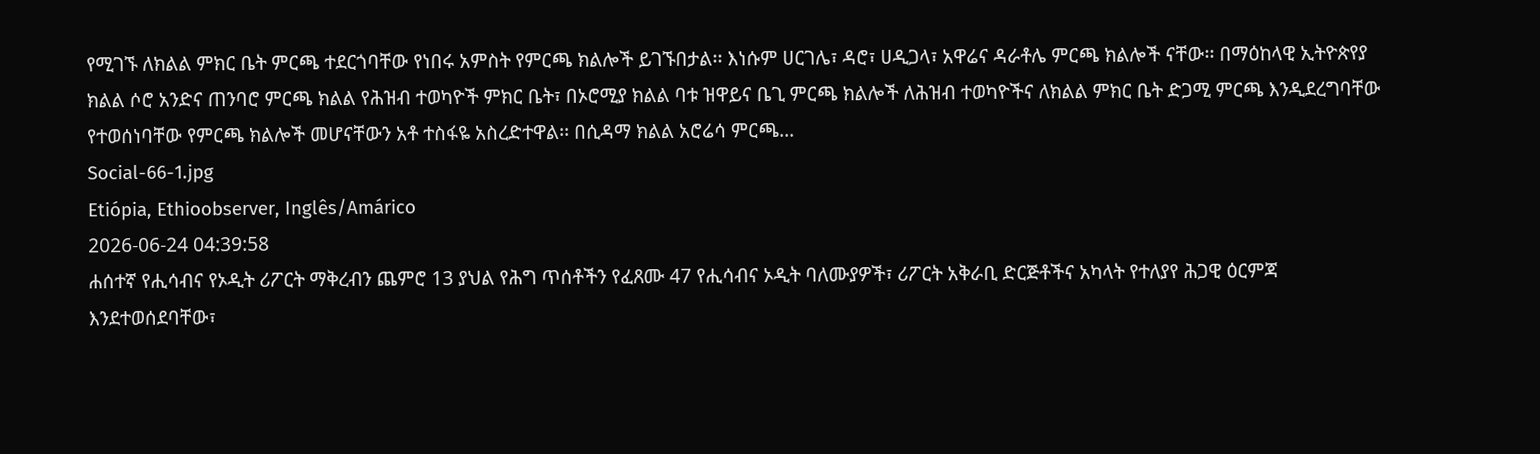የሚገኙ ለክልል ምክር ቤት ምርጫ ተደርጎባቸው የነበሩ አምስት የምርጫ ክልሎች ይገኙበታል፡፡ እነሱም ሀርገሌ፣ ዳሮ፣ ሀዲጋላ፣ አዋሬና ዳራቶሌ ምርጫ ክልሎች ናቸው፡፡ በማዕከላዊ ኢትዮጵየያ ክልል ሶሮ አንድና ጠንባሮ ምርጫ ክልል የሕዝብ ተወካዮች ምክር ቤት፣ በኦሮሚያ ክልል ባቱ ዝዋይና ቤጊ ምርጫ ክልሎች ለሕዝብ ተወካዮችና ለክልል ምክር ቤት ድጋሚ ምርጫ እንዲደረግባቸው የተወሰነባቸው የምርጫ ክልሎች መሆናቸውን አቶ ተስፋዬ አስረድተዋል፡፡ በሲዳማ ክልል አሮሬሳ ምርጫ...
Social-66-1.jpg
Etiópia, Ethioobserver, Inglês/Amárico
2026-06-24 04:39:58
ሐሰተኛ የሒሳብና የኦዲት ሪፖርት ማቅረብን ጨምሮ 13 ያህል የሕግ ጥሰቶችን የፈጸሙ 47 የሒሳብና ኦዲት ባለሙያዎች፣ ሪፖርት አቅራቢ ድርጅቶችና አካላት የተለያየ ሕጋዊ ዕርምጃ እንደተወሰደባቸው፣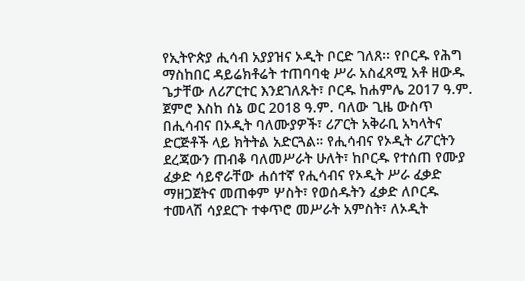የኢትዮጵያ ሒሳብ አያያዝና ኦዲት ቦርድ ገለጸ፡፡ የቦርዱ የሕግ ማስከበር ዳይሬክቶሬት ተጠባባቂ ሥራ አስፈጻሚ አቶ ዘውዱ ጌታቸው ለሪፖርተር እንደገለጹት፣ ቦርዱ ከሐምሌ 2017 ዓ.ም. ጀምሮ እስከ ሰኔ ወር 2018 ዓ.ም. ባለው ጊዜ ውስጥ በሒሳብና በኦዲት ባለሙያዎች፣ ሪፖርት አቅራቢ አካላትና ድርጅቶች ላይ ክትትል አድርጓል። የሒሳብና የኦዲት ሪፖርትን ደረጃውን ጠብቆ ባለመሥራት ሁለት፣ ከቦርዱ የተሰጠ የሙያ ፈቃድ ሳይኖራቸው ሐሰተኛ የሒሳብና የኦዲት ሥራ ፈቃድ ማዘጋጀትና መጠቀም ሦስት፣ የወሰዱትን ፈቃድ ለቦርዱ ተመላሽ ሳያደርጉ ተቀጥሮ መሥራት አምስት፣ ለኦዲት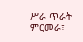ሥራ ጥራት ምርመራ፣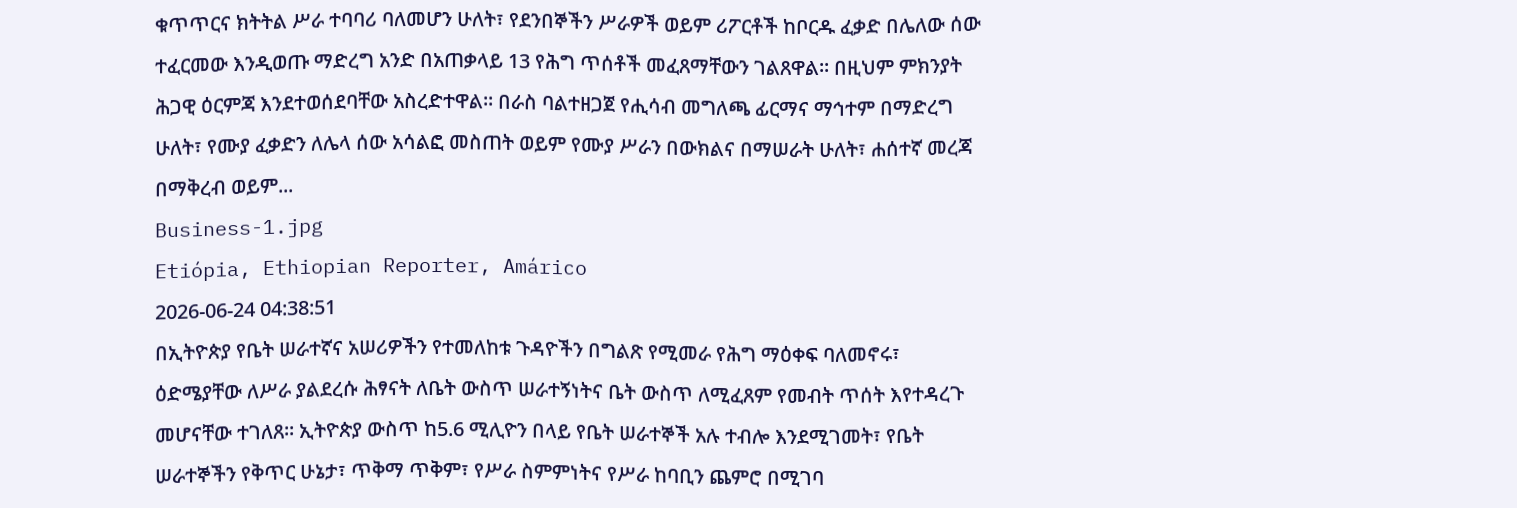ቁጥጥርና ክትትል ሥራ ተባባሪ ባለመሆን ሁለት፣ የደንበኞችን ሥራዎች ወይም ሪፖርቶች ከቦርዱ ፈቃድ በሌለው ሰው ተፈርመው እንዲወጡ ማድረግ አንድ በአጠቃላይ 13 የሕግ ጥሰቶች መፈጸማቸውን ገልጸዋል፡፡ በዚህም ምክንያት ሕጋዊ ዕርምጃ እንደተወሰደባቸው አስረድተዋል። በራስ ባልተዘጋጀ የሒሳብ መግለጫ ፊርማና ማኅተም በማድረግ ሁለት፣ የሙያ ፈቃድን ለሌላ ሰው አሳልፎ መስጠት ወይም የሙያ ሥራን በውክልና በማሠራት ሁለት፣ ሐሰተኛ መረጃ በማቅረብ ወይም...
Business-1.jpg
Etiópia, Ethiopian Reporter, Amárico
2026-06-24 04:38:51
በኢትዮጵያ የቤት ሠራተኛና አሠሪዎችን የተመለከቱ ጉዳዮችን በግልጽ የሚመራ የሕግ ማዕቀፍ ባለመኖሩ፣ ዕድሜያቸው ለሥራ ያልደረሱ ሕፃናት ለቤት ውስጥ ሠራተኝነትና ቤት ውስጥ ለሚፈጸም የመብት ጥሰት እየተዳረጉ መሆናቸው ተገለጸ፡፡ ኢትዮጵያ ውስጥ ከ5.6 ሚሊዮን በላይ የቤት ሠራተኞች አሉ ተብሎ እንደሚገመት፣ የቤት ሠራተኞችን የቅጥር ሁኔታ፣ ጥቅማ ጥቅም፣ የሥራ ስምምነትና የሥራ ከባቢን ጨምሮ በሚገባ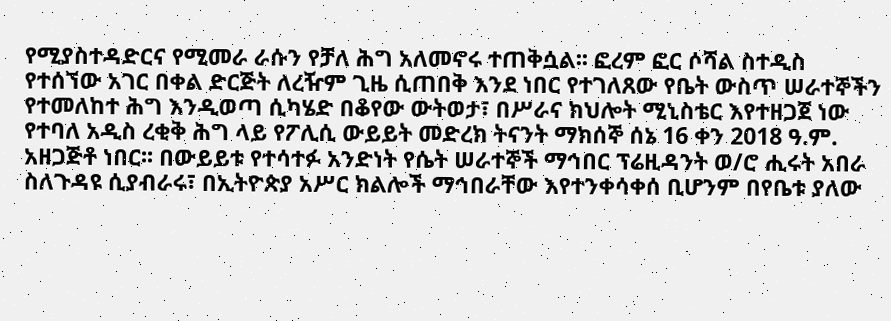የሚያስተዳድርና የሚመራ ራሱን የቻለ ሕግ አለመኖሩ ተጠቅሷል፡፡ ፎረም ፎር ሶሻል ስተዲስ የተሰኘው አገር በቀል ድርጅት ለረዥም ጊዜ ሲጠበቅ እንደ ነበር የተገለጸው የቤት ውስጥ ሠራተኞችን የተመለከተ ሕግ እንዲወጣ ሲካሄድ በቆየው ውትወታ፣ በሥራና ክህሎት ሚኒስቴር እየተዘጋጀ ነው የተባለ አዲስ ረቂቅ ሕግ ላይ የፖሊሲ ውይይት መድረክ ትናንት ማክሰኞ ሰኔ 16 ቀን 2018 ዓ.ም. አዘጋጅቶ ነበር፡፡ በውይይቱ የተሳተፉ አንድነት የሴት ሠራተኞች ማኅበር ፕሬዚዳንት ወ/ሮ ሒሩት አበራ ስለጉዳዩ ሲያብራሩ፣ በኢትዮጵያ አሥር ክልሎች ማኅበራቸው እየተንቀሳቀሰ ቢሆንም በየቤቱ ያለው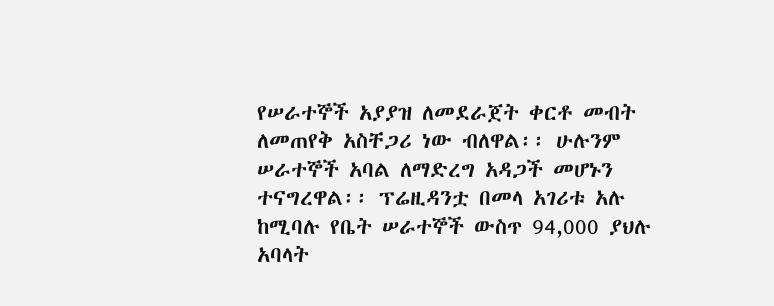የሠራተኞች አያያዝ ለመደራጀት ቀርቶ መብት ለመጠየቅ አስቸጋሪ ነው ብለዋል፡፡ ሁሉንም ሠራተኞች አባል ለማድረግ አዳጋች መሆኑን ተናግረዋል፡፡ ፕሬዚዳንቷ በመላ አገሪቱ አሉ ከሚባሉ የቤት ሠራተኞች ውስጥ 94,000 ያህሉ አባላት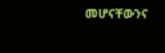መሆናቸውንና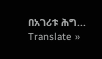በአገሪቱ ሕግ...
Translate »